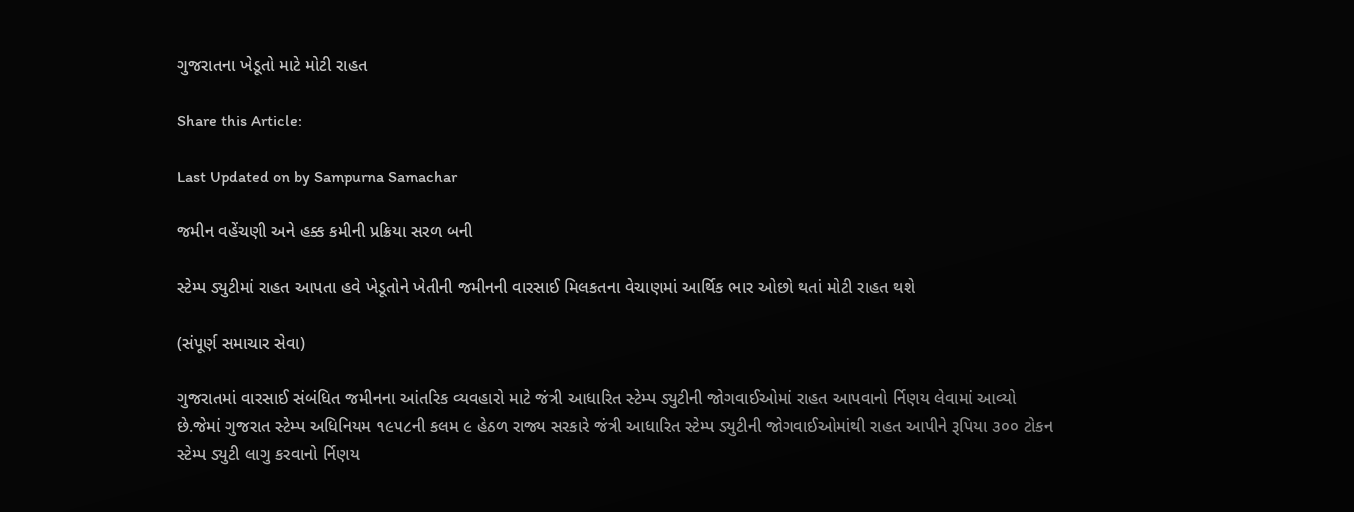ગુજરાતના ખેડૂતો માટે મોટી રાહત

Share this Article:

Last Updated on by Sampurna Samachar

જમીન વહેંચણી અને હક્ક કમીની પ્રક્રિયા સરળ બની

સ્ટેમ્પ ડ્યુટીમાં રાહત આપતા હવે ખેડૂતોને ખેતીની જમીનની વારસાઈ મિલકતના વેચાણમાં આર્થિક ભાર ઓછો થતાં મોટી રાહત થશે

(સંપૂર્ણ સમાચાર સેવા)

ગુજરાતમાં વારસાઈ સંબંધિત જમીનના આંતરિક વ્યવહારો માટે જંત્રી આધારિત સ્ટેમ્પ ડ્યુટીની જોગવાઈઓમાં રાહત આપવાનો ર્નિણય લેવામાં આવ્યો છે.જેમાં ગુજરાત સ્ટેમ્પ અધિનિયમ ૧૯૫૮ની કલમ ૯ હેઠળ રાજ્ય સરકારે જંત્રી આધારિત સ્ટેમ્પ ડ્યુટીની જોગવાઈઓમાંથી રાહત આપીને રૂપિયા ૩૦૦ ટોકન સ્ટેમ્પ ડ્યુટી લાગુ કરવાનો ર્નિણય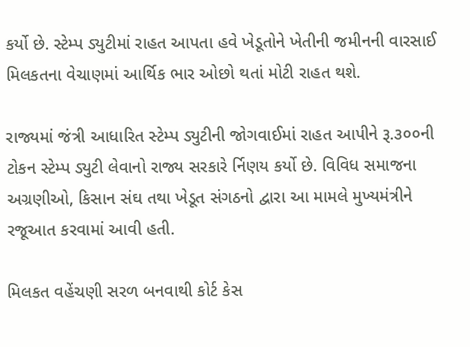કર્યો છે. સ્ટેમ્પ ડ્યુટીમાં રાહત આપતા હવે ખેડૂતોને ખેતીની જમીનની વારસાઈ મિલકતના વેચાણમાં આર્થિક ભાર ઓછો થતાં મોટી રાહત થશે.

રાજ્યમાં જંત્રી આધારિત સ્ટેમ્પ ડ્યુટીની જોગવાઈમાં રાહત આપીને રૂ.૩૦૦ની ટોકન સ્ટેમ્પ ડ્યુટી લેવાનો રાજ્ય સરકારે ર્નિણય કર્યો છે. વિવિધ સમાજના અગ્રણીઓ, કિસાન સંઘ તથા ખેડૂત સંગઠનો દ્વારા આ મામલે મુખ્યમંત્રીને રજૂઆત કરવામાં આવી હતી.

મિલકત વહેંચણી સરળ બનવાથી કોર્ટ કેસ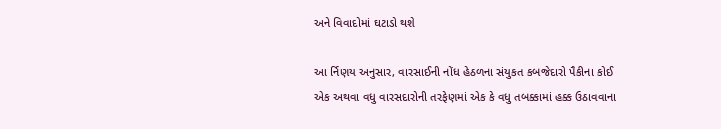અને વિવાદોમાં ઘટાડો થશે

આ ર્નિણય અનુસાર, વારસાઈની નોંધ હેઠળના સંયુકત કબજેદારો પૈકીના કોઈ એક અથવા વધુ વારસદારોની તરફેણમાં એક કે વધુ તબક્કામાં હક્ક ઉઠાવવાના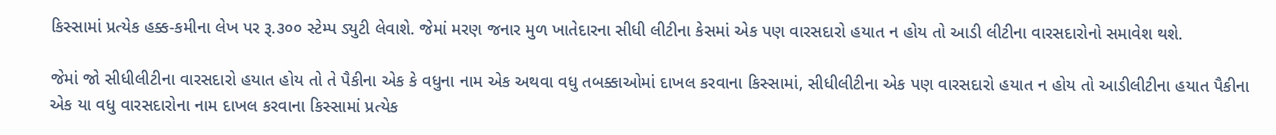કિસ્સામાં પ્રત્યેક હક્ક-કમીના લેખ પર રૂ.૩૦૦ સ્ટેમ્પ ડ્યુટી લેવાશે. જેમાં મરણ જનાર મુળ ખાતેદારના સીધી લીટીના કેસમાં એક પણ વારસદારો હયાત ન હોય તો આડી લીટીના વારસદારોનો સમાવેશ થશે.

જેમાં જો સીધીલીટીના વારસદારો હયાત હોય તો તે પૈકીના એક કે વધુના નામ એક અથવા વધુ તબક્કાઓમાં દાખલ કરવાના કિસ્સામાં, સીધીલીટીના એક પણ વારસદારો હયાત ન હોય તો આડીલીટીના હયાત પૈકીના એક યા વધુ વારસદારોના નામ દાખલ કરવાના કિસ્સામાં પ્રત્યેક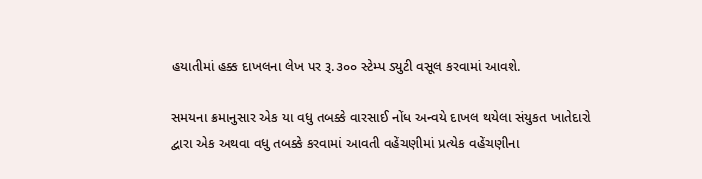હયાતીમાં હક્ક દાખલના લેખ પર રૂ.૩૦૦ સ્ટેમ્પ ડ્યુટી વસૂલ કરવામાં આવશે.

સમયના ક્રમાનુસાર એક યા વધુ તબક્કે વારસાઈ નોંધ અન્વયે દાખલ થયેલા સંયુકત ખાતેદારો દ્વારા એક અથવા વધુ તબક્કે કરવામાં આવતી વહેંચણીમાં પ્રત્યેક વહેંચણીના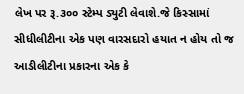લેખ પર રૂ.૩૦૦ સ્ટેમ્પ ડ્યુટી લેવાશે.જે કિસ્સામાં સીધીલીટીના એક પણ વારસદારો હયાત ન હોય તો જ આડીલીટીના પ્રકારના એક કે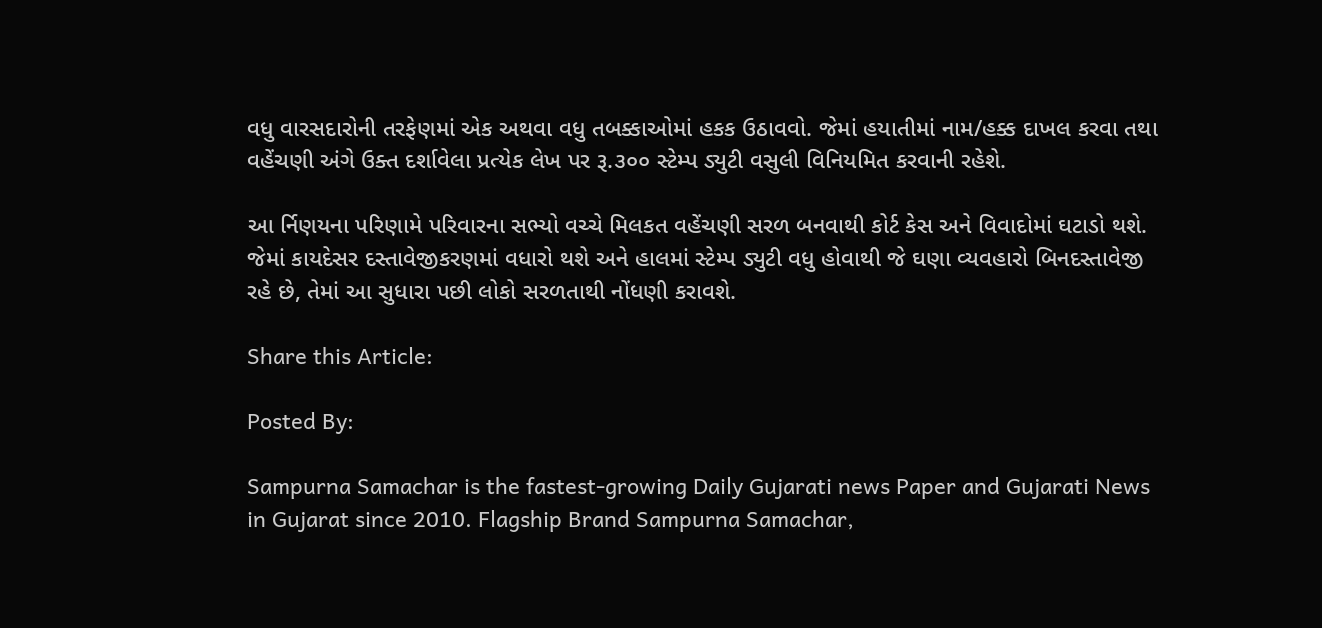વધુ વારસદારોની તરફેણમાં એક અથવા વધુ તબક્કાઓમાં હકક ઉઠાવવો. જેમાં હયાતીમાં નામ/હક્ક દાખલ કરવા તથા વહેંચણી અંગે ઉક્ત દર્શાવેલા પ્રત્યેક લેખ પર રૂ.૩૦૦ સ્ટેમ્પ ડ્યુટી વસુલી વિનિયમિત કરવાની રહેશે.

આ ર્નિણયના પરિણામે પરિવારના સભ્યો વચ્ચે મિલકત વહેંચણી સરળ બનવાથી કોર્ટ કેસ અને વિવાદોમાં ઘટાડો થશે. જેમાં કાયદેસર દસ્તાવેજીકરણમાં વધારો થશે અને હાલમાં સ્ટેમ્પ ડ્યુટી વધુ હોવાથી જે ઘણા વ્યવહારો બિનદસ્તાવેજી રહે છે, તેમાં આ સુધારા પછી લોકો સરળતાથી નોંધણી કરાવશે.

Share this Article:

Posted By:

Sampurna Samachar is the fastest-growing Daily Gujarati news Paper and Gujarati News in Gujarat since 2010. Flagship Brand Sampurna Samachar,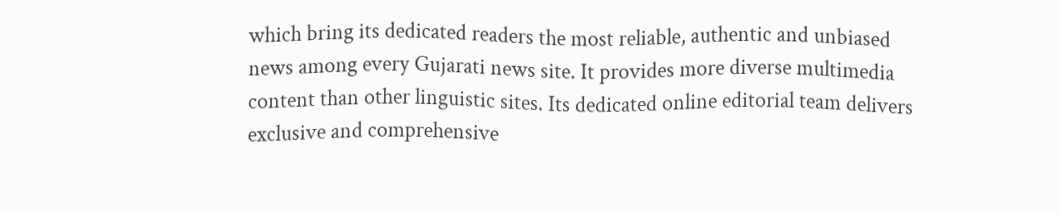which bring its dedicated readers the most reliable, authentic and unbiased news among every Gujarati news site. It provides more diverse multimedia content than other linguistic sites. Its dedicated online editorial team delivers exclusive and comprehensive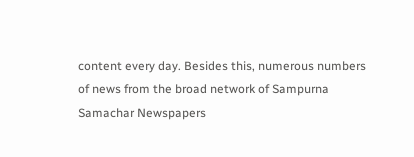content every day. Besides this, numerous numbers of news from the broad network of Sampurna Samachar Newspapers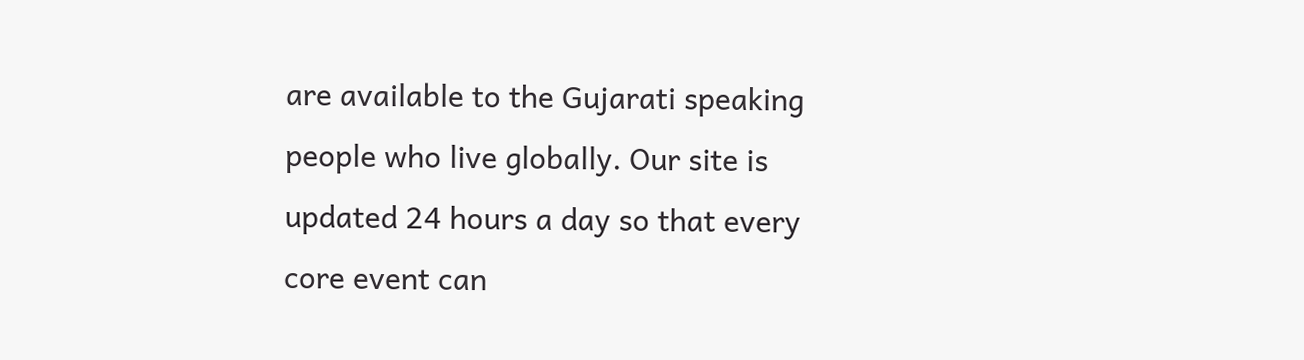are available to the Gujarati speaking people who live globally. Our site is updated 24 hours a day so that every core event can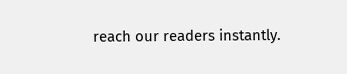reach our readers instantly.